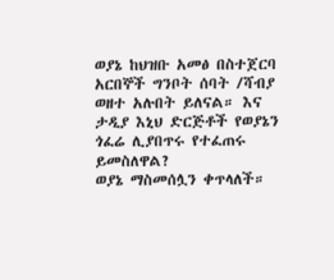ወያኔ ከህዝቡ አመፅ በስተጀርባ አርበኞች ግንቦት ሰባት /ሻብያ ወዘተ አሉበት ይለናል። እና ታዲያ እኒህ ድርጅቶች የወያኔን ጎፈሬ ሊያበጥሩ የተፈጠሩ ይመስለዋል?
ወያኔ ማስመሰሏን ቀጥላለች።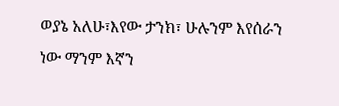ወያኔ አለሁ፣እየው ታንክ፣ ሁሉንም እየሰራን ነው ማንም እኛን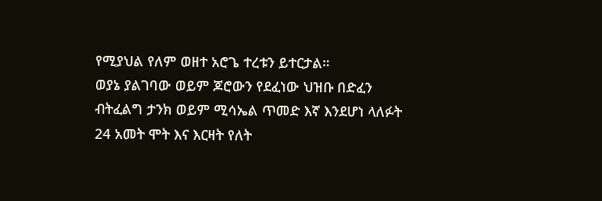የሚያህል የለም ወዘተ አሮጌ ተረቱን ይተርታል።
ወያኔ ያልገባው ወይም ጆሮውን የደፈነው ህዝቡ በድፈን ብትፈልግ ታንክ ወይም ሚሳኤል ጥመድ እኛ እንደሆነ ላለፉት 24 አመት ሞት እና እርዛት የለት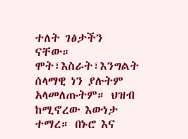ተለት ገፅታችን ናቸው።
ሞት፣እስራት፣እንግልት ሰላማዊ ነን ያሉትም አላመለጡትም። ህዝብ ከሚኖረው እውነታ ተማረ። በኑሮ እና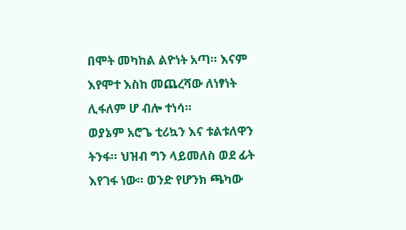በሞት መካከል ልዮነት አጣ። እናም እየሞተ እስከ መጨረሻው ለነፃነት ሊፋለም ሆ ብሎ ተነሳ።
ወያኔም አሮጌ ቲሪኳን እና ቱልቱለዋን ትንፋ። ህዝብ ግን ላይመለስ ወደ ፊት እየገፋ ነው። ወንድ የሆንክ ጫካው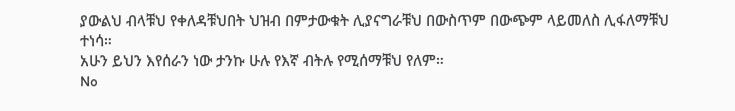ያውልህ ብላቹህ የቀለዳቹህበት ህዝብ በምታውቁት ሊያናግራቹህ በውስጥም በውጭም ላይመለስ ሊፋለማቹህ ተነሳ።
አሁን ይህን እየሰራን ነው ታንኩ ሁሉ የእኛ ብትሉ የሚሰማቹህ የለም።
No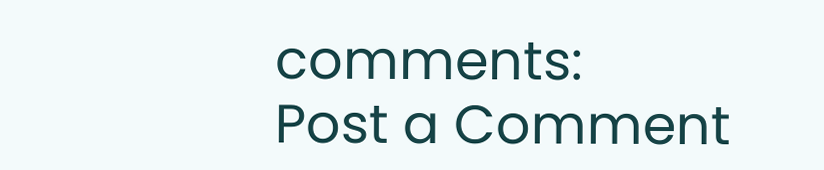comments:
Post a Comment